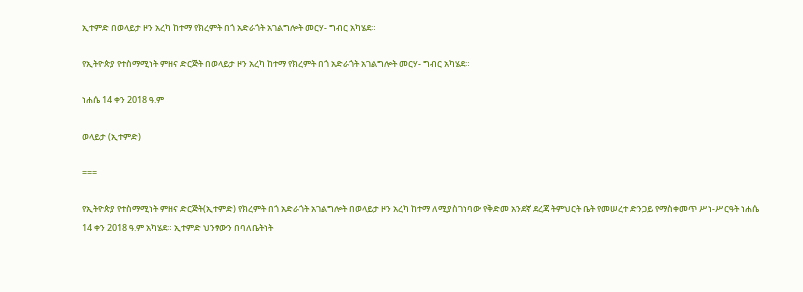ኢተምድ በወላይታ ዞን አረካ ከተማ የክረምት በጎ አድራጎት አገልግሎት መርሃ- ግብር አካሄደ።

የኢትዮጵያ የተስማሚነት ምዘና ድርጅት በወላይታ ዞን አረካ ከተማ የክረምት በጎ አድራጎት አገልግሎት መርሃ- ግብር አካሄደ።

ነሐሴ 14 ቀን 2018 ዓ.ም

ወላይታ (ኢተምድ)

===

የኢትዮጵያ የተስማሚነት ምዘና ድርጅት(ኢተምድ) የክረምት በጎ አድራጎት አገልግሎት በወላይታ ዞን አረካ ከተማ ለሚያስገነባው የቅድመ አንደኛ ደረጃ ትምህርት ቤት የመሠረተ ድንጋይ የማስቀመጥ ሥነ-ሥርዓት ነሐሴ 14 ቀን 2018 ዓ.ም አካሄደ። ኢተምድ ህንፃውን በባለቤትነት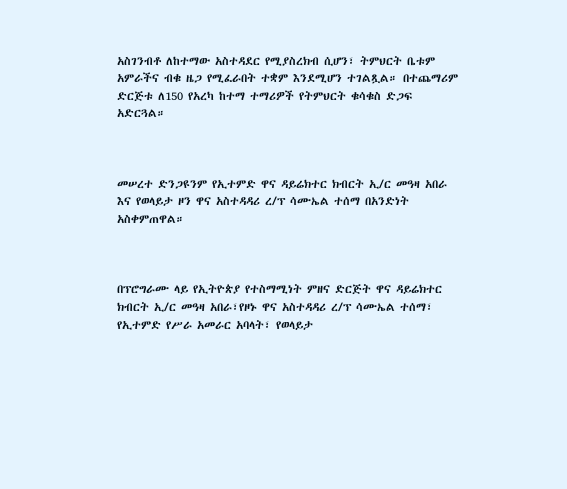አስገንብቶ ለከተማው አስተዳደር የሚያስረክብ ሲሆን፣ ትምህርት ቤቱም አምራችና ብቁ ዜጋ የሚፈራበት ተቋም እንደሚሆን ተገልጿል። በተጨማሪም ድርጅቱ ለ150 የአረካ ከተማ ተማሪዎች የትምህርት ቁሳቁስ ድጋፍ አድርጓል።



መሠረተ ድንጋዩንም የኢተምድ ዋና ዳይሬክተር ክብርት ኢ/ር መዓዛ አበራ እና የወላይታ ዞን ዋና አስተዳዳሪ ረ/ፕ ሳሙኤል ተሰማ በአንድነት አስቀምጠዋል።



በፕሮግራሙ ላይ የኢትዮጵያ የተስማሚነት ምዘና ድርጅት ዋና ዳይሬክተር ክብርት ኢ/ር መዓዛ አበራ፣የዞኑ ዋና አስተዳዳሪ ረ/ፕ ሳሙኤል ተሰማ፣ የኢተምድ የሥራ አመራር አባላት፣ የወላይታ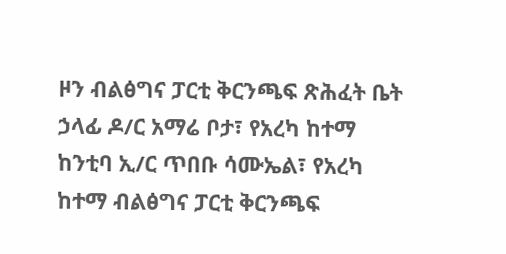ዞን ብልፅግና ፓርቲ ቅርንጫፍ ጽሕፈት ቤት ኃላፊ ዶ/ር አማሬ ቦታ፣ የአረካ ከተማ ከንቲባ ኢ/ር ጥበቡ ሳሙኤል፣ የአረካ ከተማ ብልፅግና ፓርቲ ቅርንጫፍ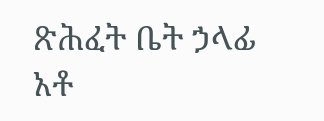ጽሕፈት ቤት ኃላፊ አቶ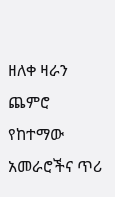ዘለቀ ዛራን ጨምሮ የከተማው አመራሮችና ጥሪ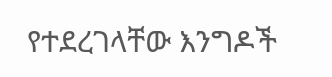የተደረገላቸው እንግዶች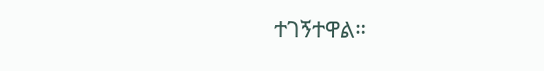ተገኝተዋል።